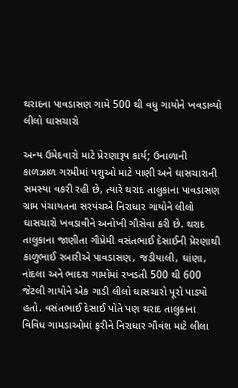થરાદના પાવડાસણ ગામે 500 થી વધુ ગાયોને ખવડાવ્યો લીલો ઘાસચારો

અન્ય ઉમેદવારો માટે પ્રેરણારૂપ કાર્ય; ઉનાળાની કાળઝાળ ગરમીમાં પશુઓ માટે પાણી અને ઘાસચારાની સમસ્યા વકરી રહી છે, ત્યારે થરાદ તાલુકાના પાવડાસણ ગ્રામ પંચાયતના સરપંચએ નિરાધાર ગાયોને લીલો ઘાસચારો ખવડાવીને અનોખી ગૌસેવા કરી છે. થરાદ તાલુકાના જાણીતા ગૌપ્રેમી વસંતભાઈ દેસાઈની પ્રેરણાથી કાળુભાઈ રબારીએ પાવડાસણ, જડીયાલી, ઘાંણા, નાંદલા અને ભાદરા ગામોમાં રખડતી 500 થી 600 જેટલી ગાયોને એક ગાડી લીલો ઘાસચારો પૂરો પાડ્યો હતો. વસંતભાઈ દેસાઈ પોતે પણ થરાદ તાલુકાના વિવિધ ગામડાઓમાં ફરીને નિરાધાર ગૌવંશ માટે લીલા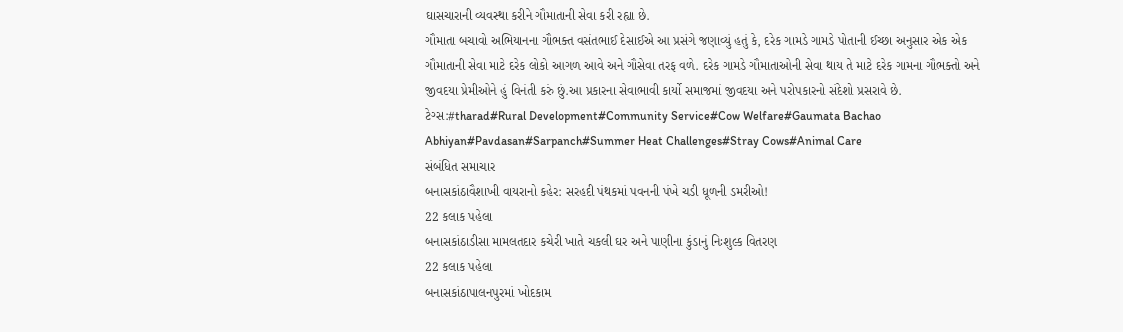ઘાસચારાની વ્યવસ્થા કરીને ગૌમાતાની સેવા કરી રહ્યા છે.
ગૌમાતા બચાવો અભિયાનના ગૌભક્ત વસંતભાઈ દેસાઈએ આ પ્રસંગે જણાવ્યું હતું કે, દરેક ગામડે ગામડે પોતાની ઈચ્છા અનુસાર એક એક ગૌમાતાની સેવા માટે દરેક લોકો આગળ આવે અને ગૌસેવા તરફ વળે. દરેક ગામડે ગૌમાતાઓની સેવા થાય તે માટે દરેક ગામના ગૌભક્તો અને જીવદયા પ્રેમીઓને હું વિનંતી કરું છું.આ પ્રકારના સેવાભાવી કાર્યો સમાજમાં જીવદયા અને પરોપકારનો સંદેશો પ્રસરાવે છે.
ટેગ્સ:#tharad#Rural Development#Community Service#Cow Welfare#Gaumata Bachao Abhiyan#Pavdasan#Sarpanch#Summer Heat Challenges#Stray Cows#Animal Care
સંબંધિત સમાચાર
બનાસકાંઠાવૈશાખી વાયરાનો કહેર: સરહદી પંથકમાં પવનની પંખે ચડી ધૂળની ડમરીઓ!
22 કલાક પહેલા
બનાસકાંઠાડીસા મામલતદાર કચેરી ખાતે ચકલી ઘર અને પાણીના કુંડાનું નિઃશુલ્ક વિતરણ
22 કલાક પહેલા
બનાસકાંઠાપાલનપુરમાં ખોદકામ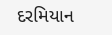દરમિયાન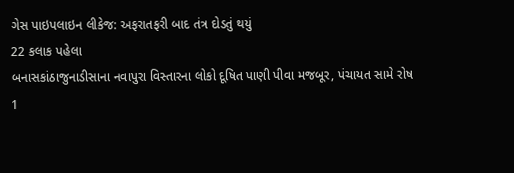ગેસ પાઇપલાઇન લીકેજ: અફરાતફરી બાદ તંત્ર દોડતું થયું
22 કલાક પહેલા
બનાસકાંઠાજુનાડીસાના નવાપુરા વિસ્તારના લોકો દૂષિત પાણી પીવા મજબૂર, પંચાયત સામે રોષ
1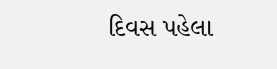દિવસ પહેલા